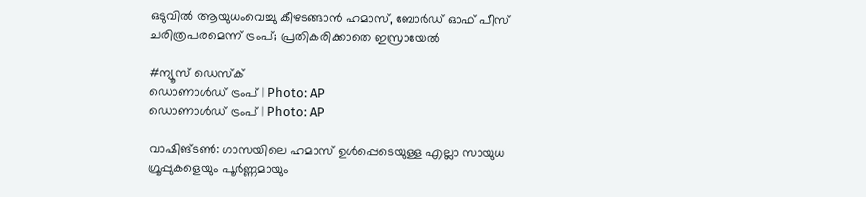ഒടുവിൽ ആയുധംവെച്ചു കീഴടങ്ങാൻ ഹമാസ്, ബോർഡ് ഓഫ് പീസ് ചരിത്രപരമെന്ന് ട്രംപ്; പ്രതികരിക്കാതെ ഇസ്രായേൽ

#ന്യൂസ് ഡെസ്ക്
ഡൊണാൾഡ് ട്രംപ് | Photo: AP
ഡൊണാൾഡ് ട്രംപ് | Photo: AP

വാഷിങ്ടൺ: ഗാസയിലെ ഹമാസ് ഉൾപ്പെടെയുള്ള എല്ലാ സായുധ ഗ്രൂപ്പുകളെയും പൂർണ്ണമായും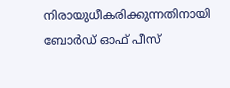നിരായുധീകരിക്കുന്നതിനായി ബോർഡ് ഓഫ് പീസ്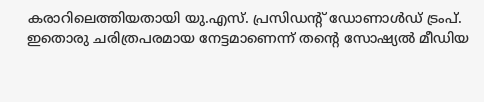കരാറിലെത്തിയതായി യു.എസ്. പ്രസിഡന്റ് ഡോണാൾഡ് ട്രംപ്. ഇതൊരു ചരിത്രപരമായ നേട്ടമാണെന്ന് തന്റെ സോഷ്യൽ മീഡിയ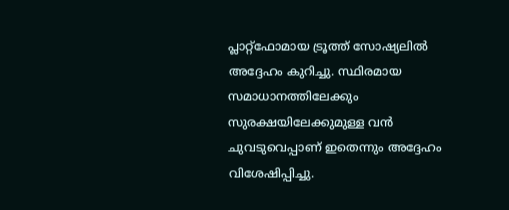പ്ലാറ്റ്‌ഫോമായ ട്രൂത്ത് സോഷ്യലിൽ അദ്ദേഹം കുറിച്ചു. സ്ഥിരമായ സമാധാനത്തിലേക്കും സുരക്ഷയിലേക്കുമുള്ള വൻ ചുവടുവെപ്പാണ് ഇതെന്നും അദ്ദേഹം വിശേഷിപ്പിച്ചു.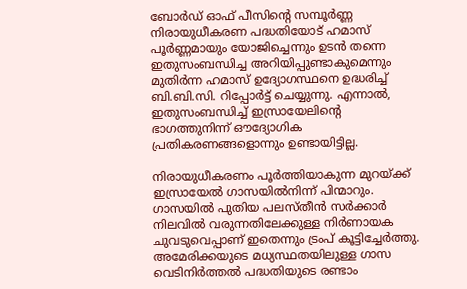ബോർഡ് ഓഫ് പീസിന്റെ സമ്പൂർണ്ണ നിരായുധീകരണ പദ്ധതിയോട് ഹമാസ് പൂർണ്ണമായും യോജിച്ചെന്നും ഉടൻ തന്നെ ഇതുസംബന്ധിച്ച അറിയിപ്പുണ്ടാകുമെന്നും മുതിർന്ന ഹമാസ് ഉദ്യോഗസ്ഥനെ ഉദ്ധരിച്ച് ബി.ബി.സി. റിപ്പോർട്ട് ചെയ്യുന്നു. എന്നാൽ, ഇതുസംബന്ധിച്ച് ഇസ്രായേലിന്റെ ഭാഗത്തുനിന്ന് ഔദ്യോഗിക പ്രതികരണങ്ങളൊന്നും ഉണ്ടായിട്ടില്ല.

നിരായുധീകരണം പൂർത്തിയാകുന്ന മുറയ്ക്ക് ഇസ്രായേൽ ഗാസയിൽനിന്ന് പിന്മാറും. ഗാസയിൽ പുതിയ പലസ്തീൻ സർക്കാർ നിലവിൽ വരുന്നതിലേക്കുള്ള നിർണായക ചുവടുവെപ്പാണ് ഇതെന്നും ട്രംപ് കൂട്ടിച്ചേർത്തു. അമേരിക്കയുടെ മധ്യസ്ഥതയിലുള്ള ഗാസ വെടിനിർത്തൽ പദ്ധതിയുടെ രണ്ടാം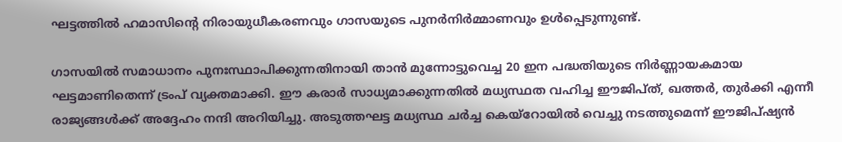ഘട്ടത്തിൽ ഹമാസിന്റെ നിരായുധീകരണവും ഗാസയുടെ പുനർനിർമ്മാണവും ഉൾപ്പെടുന്നുണ്ട്.

ഗാസയിൽ സമാധാനം പുനഃസ്ഥാപിക്കുന്നതിനായി താൻ മുന്നോട്ടുവെച്ച 20 ഇന പദ്ധതിയുടെ നിർണ്ണായകമായ ഘട്ടമാണിതെന്ന് ട്രംപ് വ്യക്തമാക്കി. ഈ കരാർ സാധ്യമാക്കുന്നതിൽ മധ്യസ്ഥത വഹിച്ച ഈജിപ്ത്, ഖത്തർ, തുർക്കി എന്നീ രാജ്യങ്ങൾക്ക് അദ്ദേഹം നന്ദി അറിയിച്ചു. അടുത്തഘട്ട മധ്യസ്ഥ ചർച്ച കെയ്റോയിൽ വെച്ചു നടത്തുമെന്ന് ഈജിപ്ഷ്യൻ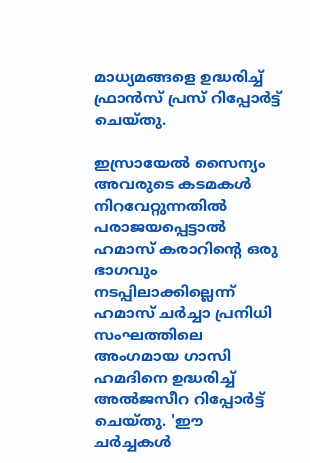മാധ്യമങ്ങളെ ഉദ്ധരിച്ച് ഫ്രാൻസ് പ്രസ് റിപ്പോർട്ട് ചെയ്തു.

ഇസ്രായേൽ സൈന്യം അവരുടെ കടമകൾ നിറവേറ്റുന്നതിൽ പരാജയപ്പെട്ടാൽ ഹമാസ് കരാറിന്റെ ഒരു ഭാഗവും നടപ്പിലാക്കില്ലെന്ന് ഹമാസ് ചർച്ചാ പ്രനിധി സംഘത്തിലെ അംഗമായ ഗാസി ഹമദിനെ ഉദ്ധരിച്ച് അൽജസീറ റിപ്പോർട്ട് ചെയ്തു. 'ഈ ചർച്ചകൾ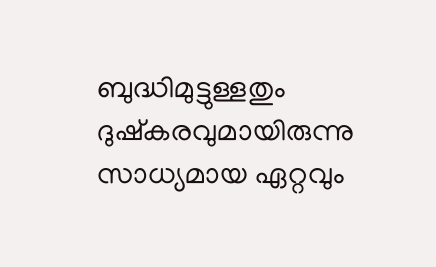ബുദ്ധിമുട്ടുള്ളതും ദുഷ്കരവുമായിരുന്നു സാധ്യമായ ഏറ്റവും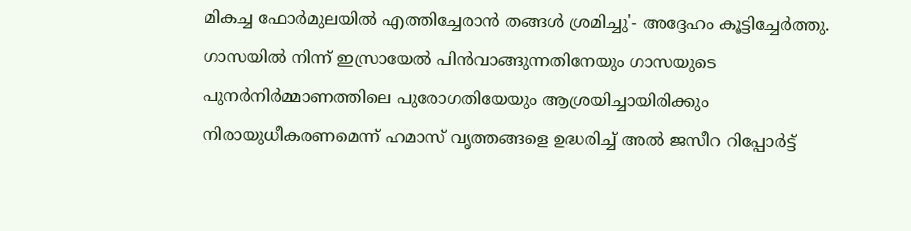മികച്ച ഫോർമുലയിൽ എത്തിച്ചേരാൻ തങ്ങൾ ശ്രമിച്ചു'- അദ്ദേഹം കൂട്ടിച്ചേർത്തു. ഗാസയിൽ നിന്ന് ഇസ്രായേൽ പിൻവാങ്ങുന്നതിനേയും ഗാസയുടെ പുനർനിർമ്മാണത്തിലെ പുരോഗതിയേയും ആശ്രയിച്ചായിരിക്കും നിരായുധീകരണമെന്ന് ഹമാസ് വൃത്തങ്ങളെ ഉദ്ധരിച്ച് അൽ ജസീറ റിപ്പോർട്ട്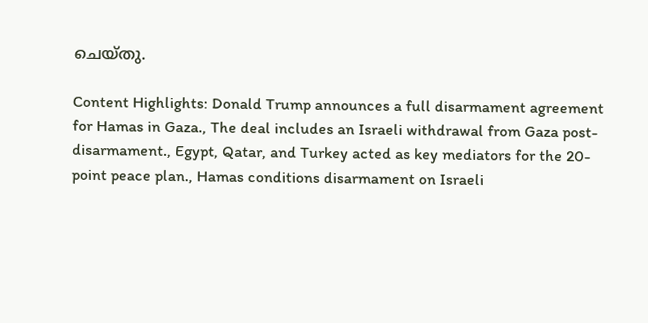ചെയ്തു.

Content Highlights: Donald Trump announces a full disarmament agreement for Hamas in Gaza., The deal includes an Israeli withdrawal from Gaza post-disarmament., Egypt, Qatar, and Turkey acted as key mediators for the 20-point peace plan., Hamas conditions disarmament on Israeli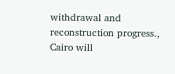withdrawal and reconstruction progress., Cairo will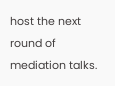host the next round of mediation talks.